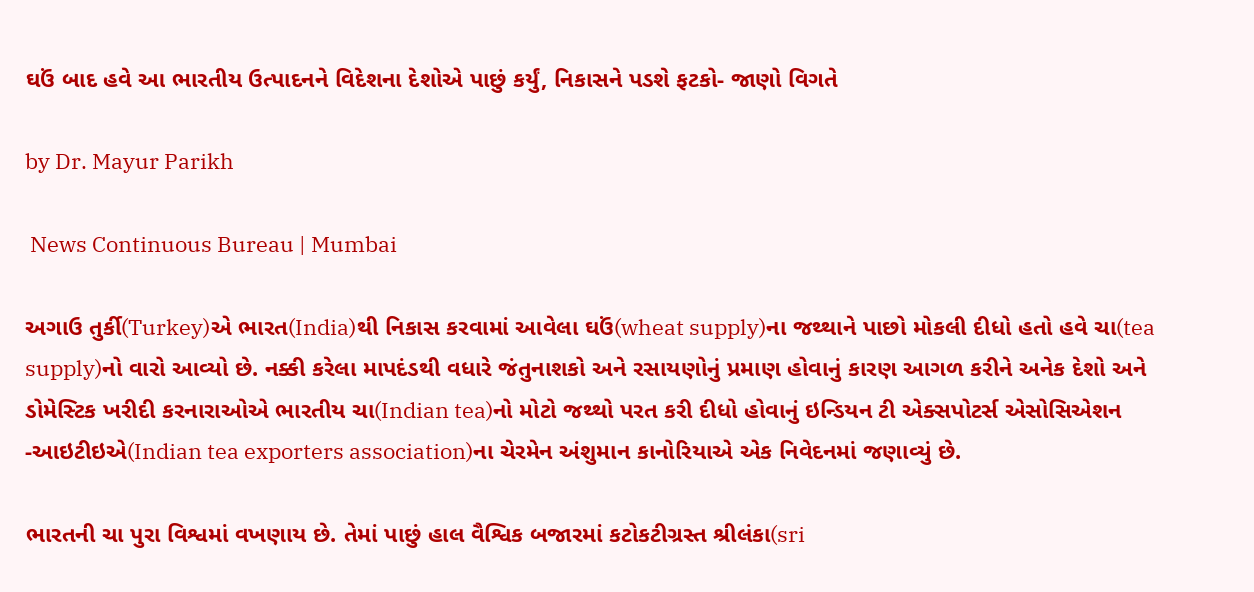ઘઉં બાદ હવે આ ભારતીય ઉત્પાદનને વિદેશના દેશોએ પાછું કર્યું, નિકાસને પડશે ફટકો- જાણો વિગતે

by Dr. Mayur Parikh

 News Continuous Bureau | Mumbai

અગાઉ તુર્કી(Turkey)એ ભારત(India)થી નિકાસ કરવામાં આવેલા ઘઉં(wheat supply)ના જથ્થાને પાછો મોકલી દીધો હતો હવે ચા(tea supply)નો વારો આવ્યો છે. નક્કી કરેલા માપદંડથી વધારે જંતુનાશકો અને રસાયણોનું પ્રમાણ હોવાનું કારણ આગળ કરીને અનેક દેશો અને ડોમેસ્ટિક ખરીદી કરનારાઓએ ભારતીય ચા(Indian tea)નો મોટો જથ્થો પરત કરી દીધો હોવાનું ઇન્ડિયન ટી એક્સપોટર્સ એસોસિએશન -આઇટીઇએ(Indian tea exporters association)ના ચેરમેન અંશુમાન કાનોરિયાએ એક નિવેદનમાં જણાવ્યું છે.

ભારતની ચા પુરા વિશ્વમાં વખણાય છે. તેમાં પાછું હાલ વૈશ્વિક બજારમાં કટોકટીગ્રસ્ત શ્રીલંકા(sri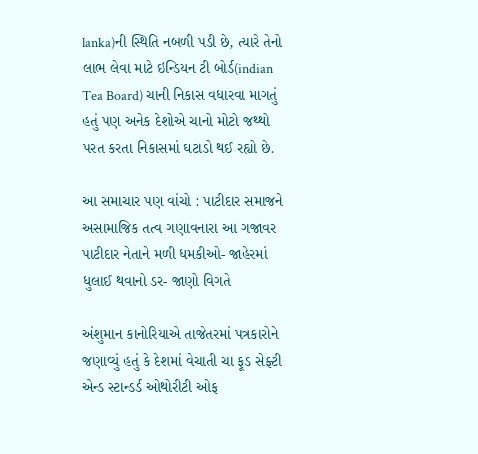lanka)ની સ્થિતિ નબળી પડી છે, ત્યારે તેનો લાભ લેવા માટે ઇન્ડિયન ટી બોર્ડ(indian Tea Board) ચાની નિકાસ વધારવા માગતું હતું પણ અનેક દેશોએ ચાનો મોટો જથ્થો પરત કરતા નિકાસમાં ઘટાડો થઈ રહ્યો છે.

આ સમાચાર પણ વાંચો : પાટીદાર સમાજને અસામાજિક તત્વ ગણાવનારા આ ગજાવર પાટીદાર નેતાને મળી ધમકીઓ- જાહેરમાં ધુલાઈ થવાનો ડર- જાણો વિગતે

અંશુમાન કાનોરિયાએ તાજેતરમાં પત્રકારોને જણાવ્યું હતું કે દેશમાં વેચાતી ચા ફૂડ સેફ્ટી એન્ડ સ્ટાન્ડર્ડ ઓથોરીટી ઓફ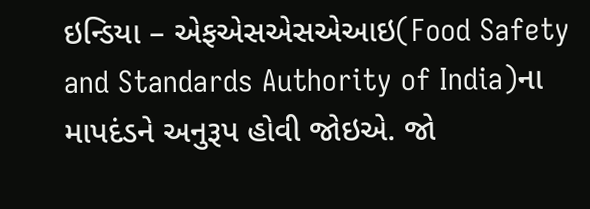ઇન્ડિયા – એફએસએસએઆઇ(Food Safety and Standards Authority of India)ના માપદંડને અનુરૂપ હોવી જોઇએ. જો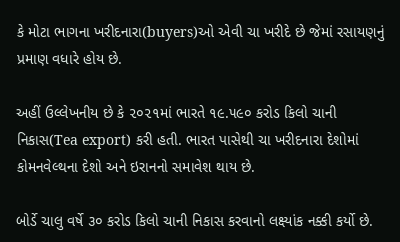કે મોટા ભાગના ખરીદનારા(buyers)ઓ એવી ચા ખરીદે છે જેમાં રસાયણનું પ્રમાણ વધારે હોય છે.

અહીં ઉલ્લેખનીય છે કે ૨૦૨૧માં ભારતે ૧૯.૫૯૦ કરોડ કિલો ચાની નિકાસ(Tea export) કરી હતી. ભારત પાસેથી ચા ખરીદનારા દેશોમાં કોમનવેલ્થના દેશો અને ઇરાનનો સમાવેશ થાય છે.

બોર્ડે ચાલુ વર્ષે ૩૦ કરોડ કિલો ચાની નિકાસ કરવાનો લક્ષ્‍યાંક નક્કી કર્યો છે.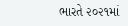ભારતે ૨૦૨૧માં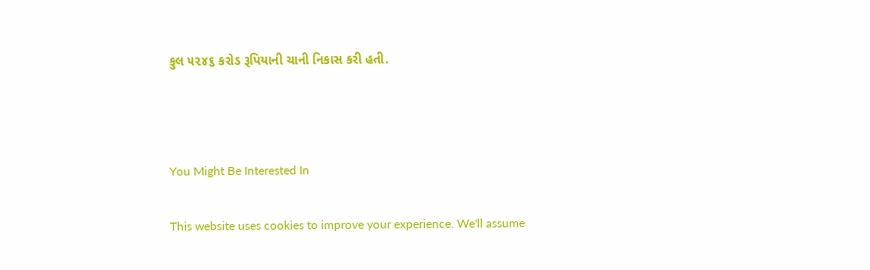કુલ ૫૨૪૬ કરોડ રૂપિયાની ચાની નિકાસ કરી હતી.



You Might Be Interested In

This website uses cookies to improve your experience. We'll assume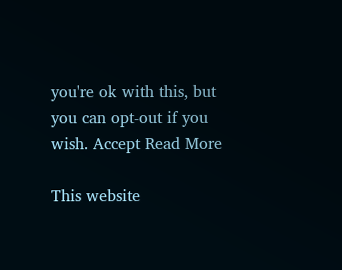you're ok with this, but you can opt-out if you wish. Accept Read More

This website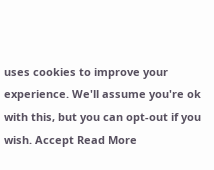uses cookies to improve your experience. We'll assume you're ok with this, but you can opt-out if you wish. Accept Read More